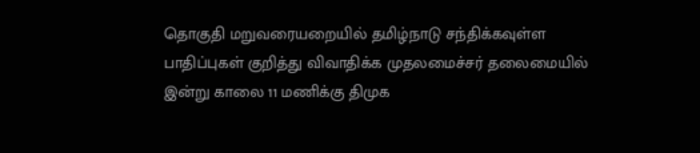தொகுதி மறுவரையறையில் தமிழ்நாடு சந்திக்கவுள்ள பாதிப்புகள் குறித்து விவாதிக்க முதலமைச்சர் தலைமையில் இன்று காலை 11 மணிக்கு திமுக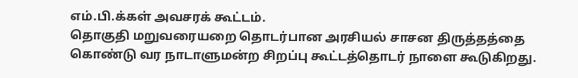எம்.பி.க்கள் அவசரக் கூட்டம்.
தொகுதி மறுவரையறை தொடர்பான அரசியல் சாசன திருத்தத்தை கொண்டு வர நாடாளுமன்ற சிறப்பு கூட்டத்தொடர் நாளை கூடுகிறது.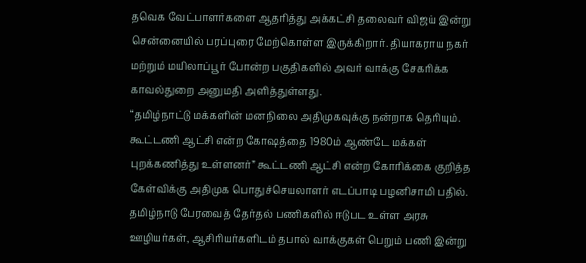தவெக வேட்பாளர்களை ஆதரித்து அக்கட்சி தலைவர் விஜய் இன்று சென்னையில் பரப்புரை மேற்கொள்ள இருக்கிறார். தியாகராய நகர் மற்றும் மயிலாப்பூர் போன்ற பகுதிகளில் அவர் வாக்கு சேகரிக்க காவல்துறை அனுமதி அளித்துள்ளது.
“தமிழ்நாட்டு மக்களின் மனநிலை அதிமுகவுக்கு நன்றாக தெரியும். கூட்டணி ஆட்சி என்ற கோஷத்தை 1980ம் ஆண்டே மக்கள் புறக்கணித்து உள்ளனர்” கூட்டணி ஆட்சி என்ற கோரிக்கை குறித்த கேள்விக்கு அதிமுக பொதுச்செயலாளர் எடப்பாடி பழனிசாமி பதில்.
தமிழ்நாடு பேரவைத் தேர்தல் பணிகளில் ஈடுபட உள்ள அரசு ஊழியர்கள், ஆசிரியர்களிடம் தபால் வாக்குகள் பெறும் பணி இன்று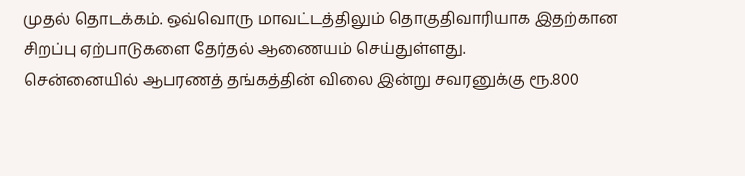முதல் தொடக்கம். ஒவ்வொரு மாவட்டத்திலும் தொகுதிவாரியாக இதற்கான சிறப்பு ஏற்பாடுகளை தேர்தல் ஆணையம் செய்துள்ளது.
சென்னையில் ஆபரணத் தங்கத்தின் விலை இன்று சவரனுக்கு ரூ.800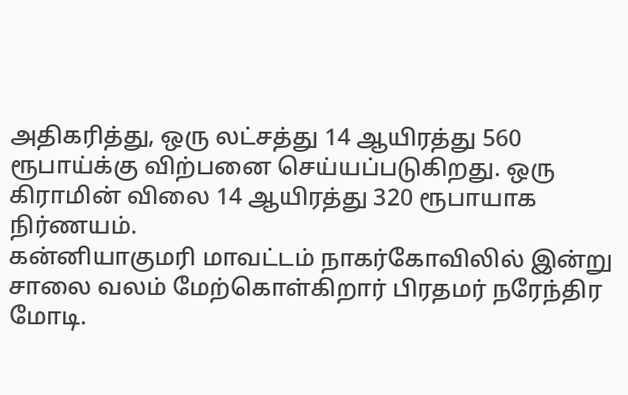அதிகரித்து, ஒரு லட்சத்து 14 ஆயிரத்து 560 ரூபாய்க்கு விற்பனை செய்யப்படுகிறது. ஒரு கிராமின் விலை 14 ஆயிரத்து 320 ரூபாயாக நிர்ணயம்.
கன்னியாகுமரி மாவட்டம் நாகர்கோவிலில் இன்று சாலை வலம் மேற்கொள்கிறார் பிரதமர் நரேந்திர மோடி.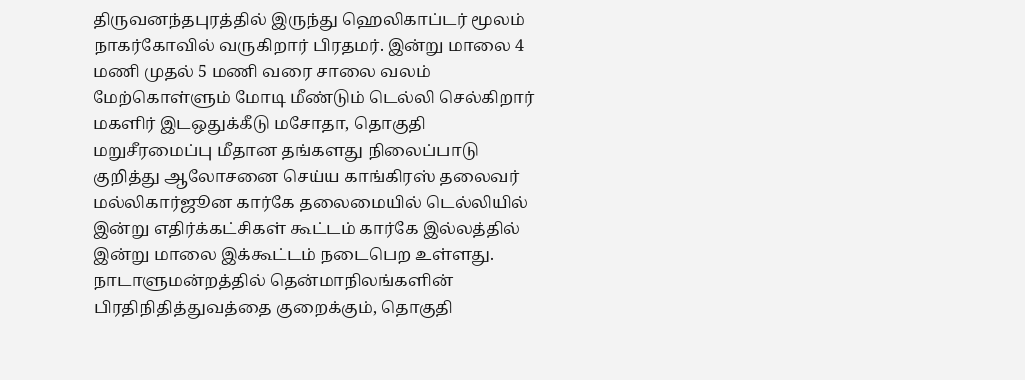திருவனந்தபுரத்தில் இருந்து ஹெலிகாப்டர் மூலம் நாகர்கோவில் வருகிறார் பிரதமர். இன்று மாலை 4 மணி முதல் 5 மணி வரை சாலை வலம் மேற்கொள்ளும் மோடி மீண்டும் டெல்லி செல்கிறார்
மகளிர் இடஒதுக்கீடு மசோதா, தொகுதி மறுசீரமைப்பு மீதான தங்களது நிலைப்பாடு குறித்து ஆலோசனை செய்ய காங்கிரஸ் தலைவர் மல்லிகார்ஜூன கார்கே தலைமையில் டெல்லியில் இன்று எதிர்க்கட்சிகள் கூட்டம் கார்கே இல்லத்தில் இன்று மாலை இக்கூட்டம் நடைபெற உள்ளது.
நாடாளுமன்றத்தில் தென்மாநிலங்களின் பிரதிநிதித்துவத்தை குறைக்கும், தொகுதி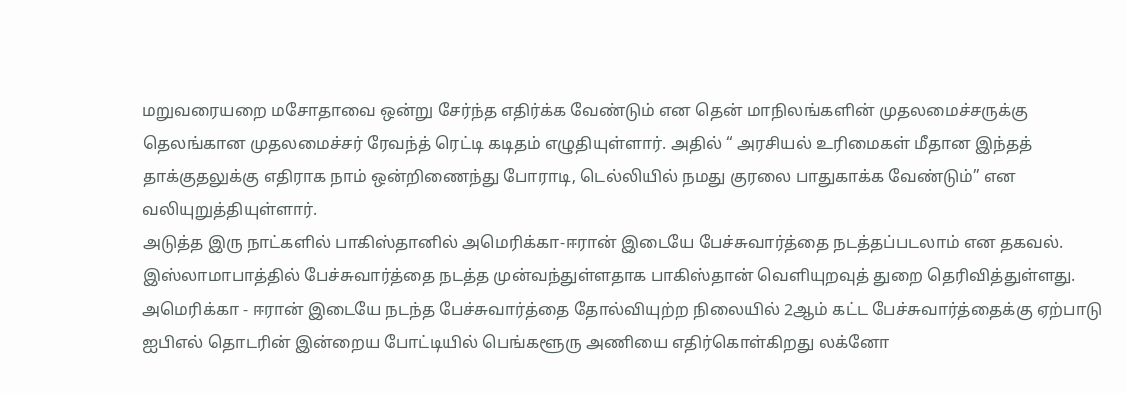மறுவரையறை மசோதாவை ஒன்று சேர்ந்த எதிர்க்க வேண்டும் என தென் மாநிலங்களின் முதலமைச்சருக்கு தெலங்கான முதலமைச்சர் ரேவந்த் ரெட்டி கடிதம் எழுதியுள்ளார். அதில் “ அரசியல் உரிமைகள் மீதான இந்தத் தாக்குதலுக்கு எதிராக நாம் ஒன்றிணைந்து போராடி, டெல்லியில் நமது குரலை பாதுகாக்க வேண்டும்” என வலியுறுத்தியுள்ளார்.
அடுத்த இரு நாட்களில் பாகிஸ்தானில் அமெரிக்கா-ஈரான் இடையே பேச்சுவார்த்தை நடத்தப்படலாம் என தகவல். இஸ்லாமாபாத்தில் பேச்சுவார்த்தை நடத்த முன்வந்துள்ளதாக பாகிஸ்தான் வெளியுறவுத் துறை தெரிவித்துள்ளது. அமெரிக்கா - ஈரான் இடையே நடந்த பேச்சுவார்த்தை தோல்வியுற்ற நிலையில் 2ஆம் கட்ட பேச்சுவார்த்தைக்கு ஏற்பாடு
ஐபிஎல் தொடரின் இன்றைய போட்டியில் பெங்களூரு அணியை எதிர்கொள்கிறது லக்னோ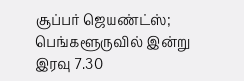சூப்பர் ஜெயண்ட்ஸ்; பெங்களூருவில் இன்று இரவு 7.30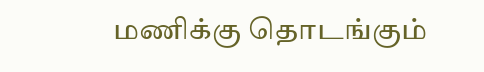மணிக்கு தொடங்கும்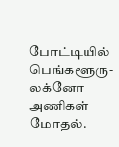போட்டியில் பெங்களூரு-லக்னோ அணிகள் மோதல்.